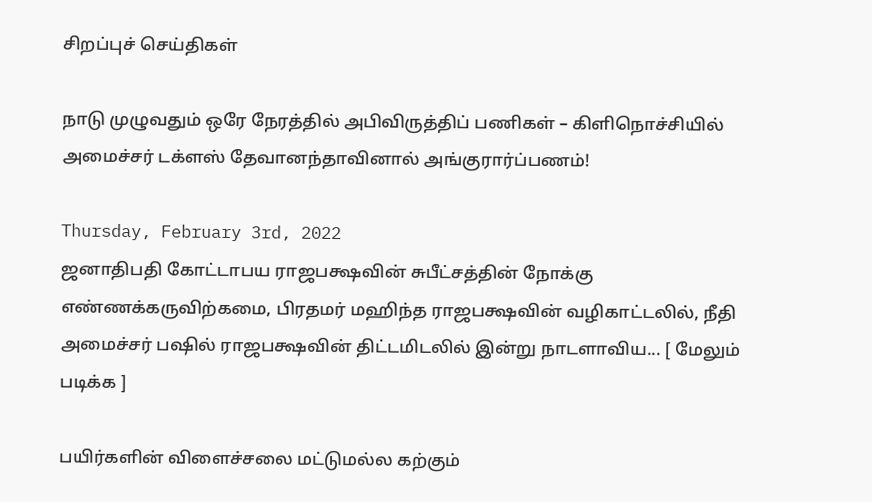சிறப்புச் செய்திகள்

நாடு முழுவதும் ஒரே நேரத்தில் அபிவிருத்திப் பணிகள் – கிளிநொச்சியில் அமைச்சர் டக்ளஸ் தேவானந்தாவினால் அங்குரார்ப்பணம்!

Thursday, February 3rd, 2022
ஜனாதிபதி கோட்டாபய ராஜபக்ஷவின் சுபீட்சத்தின் நோக்கு எண்ணக்கருவிற்கமை, பிரதமர் மஹிந்த ராஜபக்ஷவின் வழிகாட்டலில், நீதி அமைச்சர் பஷில் ராஜபக்ஷவின் திட்டமிடலில் இன்று நாடளாவிய... [ மேலும் படிக்க ]

பயிர்களின் விளைச்சலை மட்டுமல்ல கற்கும்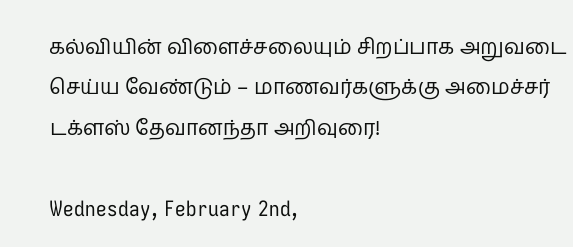கல்வியின் விளைச்சலையும் சிறப்பாக அறுவடை செய்ய வேண்டும் – மாணவர்களுக்கு அமைச்சர் டக்ளஸ் தேவானந்தா அறிவுரை!

Wednesday, February 2nd,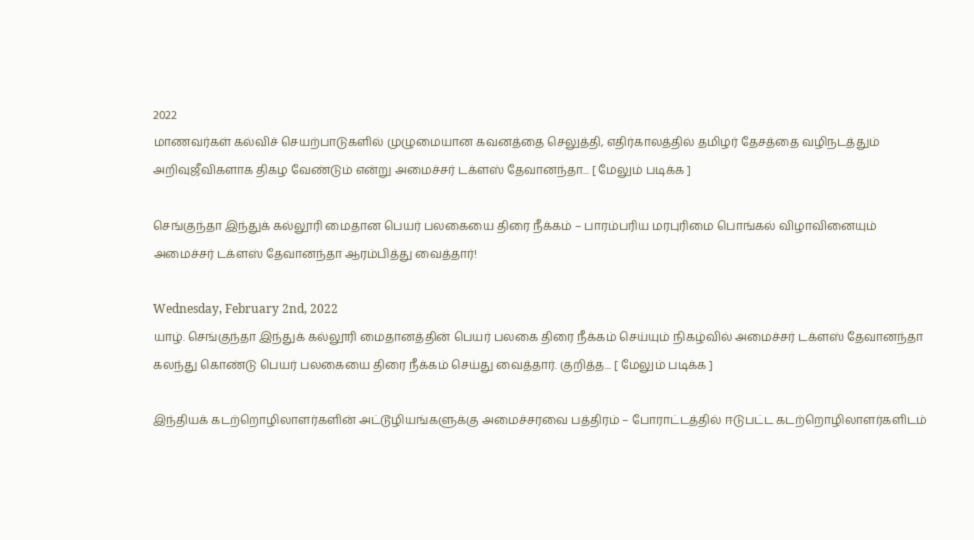2022
மாணவர்கள் கல்விச் செயற்பாடுகளில் முழுமையான கவனத்தை செலுத்தி, எதிர்காலத்தில் தமிழர் தேசத்தை வழிநடத்தும் அறிவுஜீவிகளாக திகழ வேண்டும் என்று அமைச்சர் டக்ளஸ் தேவானந்தா... [ மேலும் படிக்க ]

செங்குந்தா இந்துக் கல்லூரி மைதான பெயர் பலகையை திரை நீக்கம் – பாரம்பரிய மரபுரிமை பொங்கல் விழாவினையும் அமைச்சர் டக்ளஸ் தேவானந்தா ஆரம்பித்து வைத்தார்!

Wednesday, February 2nd, 2022
யாழ். செங்குந்தா இந்துக் கல்லூரி மைதானத்தின் பெயர் பலகை திரை நீக்கம் செய்யும் நிகழ்வில் அமைச்சர் டக்ளஸ் தேவானந்தா கலந்து கொண்டு பெயர் பலகையை திரை நீக்கம் செய்து வைத்தார். குறித்த... [ மேலும் படிக்க ]

இந்தியக் கடற்றொழிலாளர்களின் அட்டூழியங்களுக்கு அமைச்சரவை பத்திரம் – போராட்டத்தில் ஈடுபட்ட கடற்றொழிலாளர்களிடம்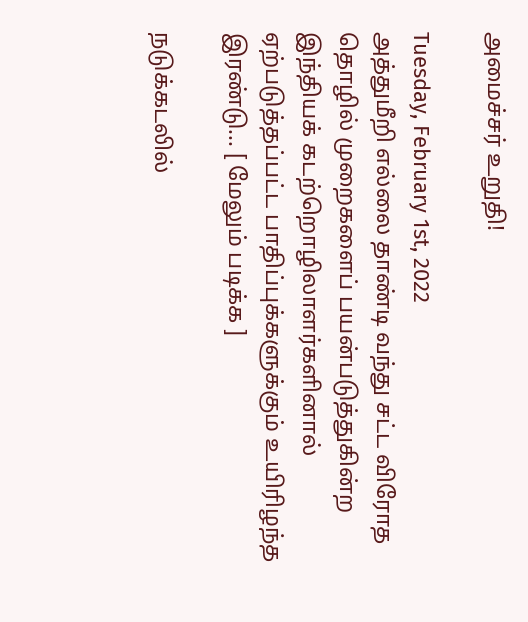அமைச்சர் உறுதி!

Tuesday, February 1st, 2022
அத்துமீறி எல்லை தாண்டி வந்து சட்ட விரோத தொழில் முறைகளைப் பயன்படுத்துகின்ற  இந்தியக் கடற்றொழிலாளர்களினால் ஏற்படுத்தப்பட்ட பாதிப்புக்களுக்கும் உயிரிழந்த இரண்டு... [ மேலும் படிக்க ]

நடுக்கடலில்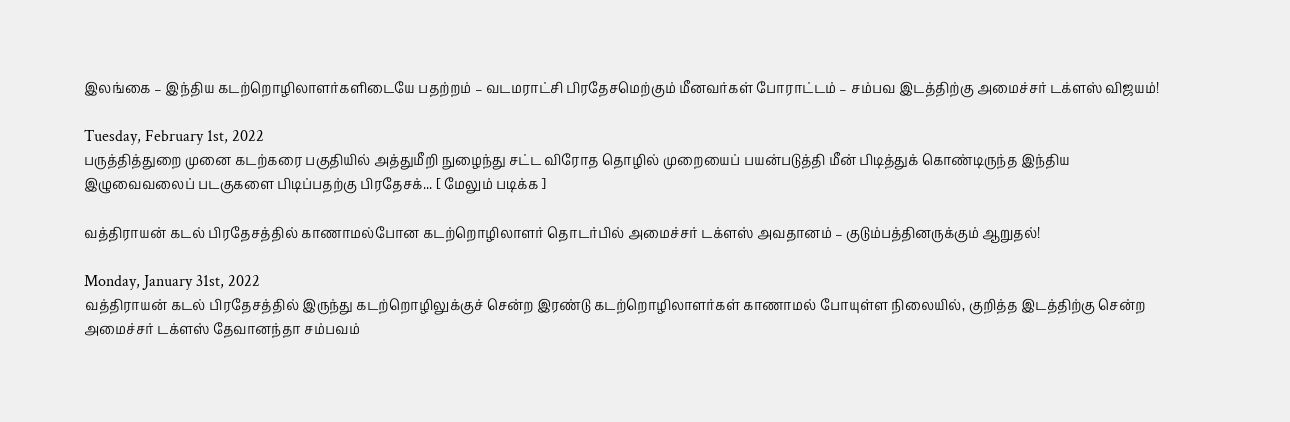இலங்கை – இந்திய கடற்றொழிலாளர்களிடையே பதற்றம் – வடமராட்சி பிரதேசமெற்கும் மீனவர்கள் போராட்டம் – சம்பவ இடத்திற்கு அமைச்சர் டக்ளஸ் விஜயம்!

Tuesday, February 1st, 2022
பருத்தித்துறை முனை கடற்கரை பகுதியில் அத்துமீறி நுழைந்து சட்ட விரோத தொழில் முறையைப் பயன்படுத்தி மீன் பிடித்துக் கொண்டிருந்த இந்திய இழுவைவலைப் படகுகளை பிடிப்பதற்கு பிரதேசக்... [ மேலும் படிக்க ]

வத்திராயன் கடல் பிரதேசத்தில் காணாமல்போன கடற்றொழிலாளர் தொடர்பில் அமைச்சர் டக்ளஸ் அவதானம் – குடும்பத்தினருக்கும் ஆறுதல்!

Monday, January 31st, 2022
வத்திராயன் கடல் பிரதேசத்தில் இருந்து கடற்றொழிலுக்குச் சென்ற இரண்டு கடற்றொழிலாளர்கள் காணாமல் போயுள்ள நிலையில், குறித்த இடத்திற்கு சென்ற அமைச்சர் டக்ளஸ் தேவானந்தா சம்பவம்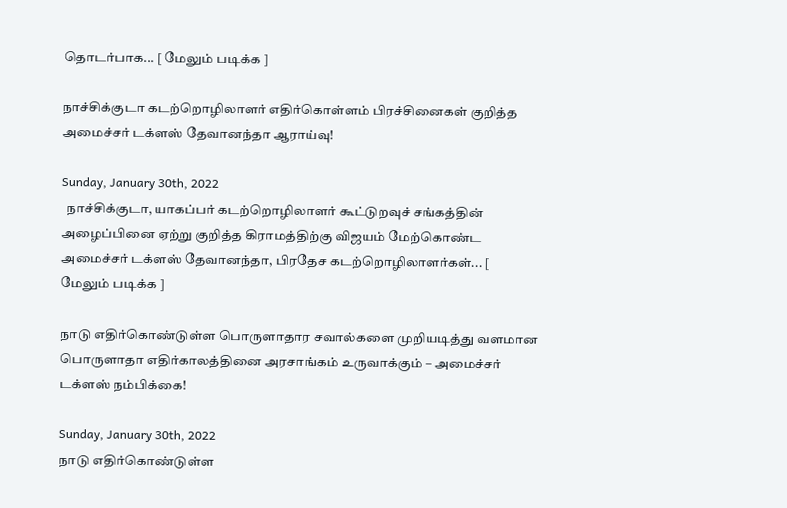தொடர்பாக... [ மேலும் படிக்க ]

நாச்சிக்குடா கடற்றொழிலாளர் எதிர்கொள்ளம் பிரச்சினைகள் குறித்த அமைச்சர் டக்ளஸ் தேவானந்தா ஆராய்வு!

Sunday, January 30th, 2022
  நாச்சிக்குடா, யாகப்பர் கடற்றொழிலாளர் கூட்டுறவுச் சங்கத்தின் அழைப்பினை ஏற்று குறித்த கிராமத்திற்கு விஜயம் மேற்கொண்ட அமைச்சர் டக்ளஸ் தேவானந்தா, பிரதேச கடற்றொழிலாளர்கள்... [ மேலும் படிக்க ]

நாடு எதிர்கொண்டுள்ள பொருளாதார சவால்களை முறியடித்து வளமான பொருளாதா எதிர்காலத்தினை அரசாங்கம் உருவாக்கும் – அமைச்சர் டக்ளஸ் நம்பிக்கை!

Sunday, January 30th, 2022
நாடு எதிர்கொண்டுள்ள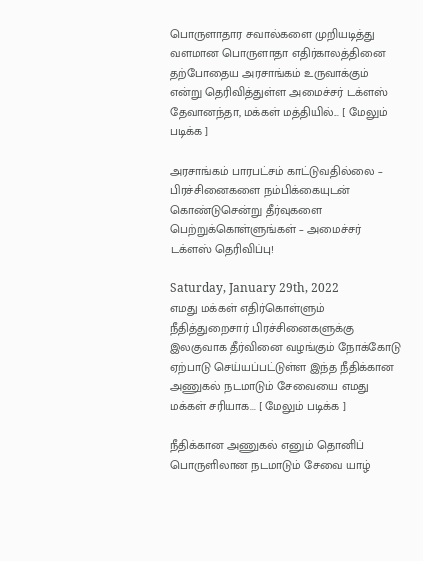பொருளாதார சவால்களை முறியடித்து வளமான பொருளாதா எதிர்காலத்தினை தற்போதைய அரசாங்கம் உருவாக்கும் என்று தெரிவித்துள்ள அமைச்சர் டக்ளஸ் தேவானந்தா, மக்கள் மத்தியில்... [ மேலும் படிக்க ]

அரசாங்கம் பாரபட்சம் காட்டுவதில்லை – பிரச்சினைகளை நம்பிக்கையுடன் கொண்டுசென்று தீர்வுகளை பெற்றுக்கொள்ளுங்கள் – அமைச்சர் டக்ளஸ் தெரிவிப்பு!

Saturday, January 29th, 2022
எமது மக்கள் எதிர்கொள்ளும் நீதித்துறைசார் பிரச்சினைகளுக்கு இலகுவாக தீர்வினை வழங்கும் நோக்கோடு ஏற்பாடு செய்யப்பட்டுள்ள இந்த நீதிக்கான அணுகல் நடமாடும் சேவையை எமது மக்கள் சரியாக... [ மேலும் படிக்க ]

நீதிக்கான அணுகல் எனும் தொனிப் பொருளிலான நடமாடும் சேவை யாழ்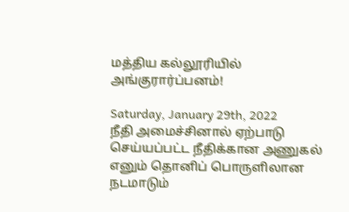மத்திய கல்லூரியில் அங்குரார்ப்பனம்!

Saturday, January 29th, 2022
நீதி அமைச்சினால் ஏற்பாடு செய்யப்பட்ட நீதிக்கான அணுகல் எனும் தொனிப் பொருளிலான நடமாடும்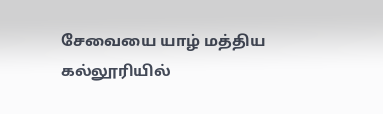சேவையை யாழ் மத்திய கல்லூரியில்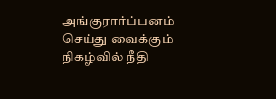அங்குரார்ப்பனம் செய்து வைக்கும் நிகழ்வில் நீதி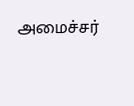அமைச்சர்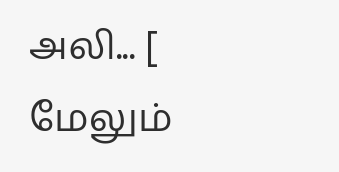அலி... [ மேலும்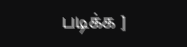படிக்க ]